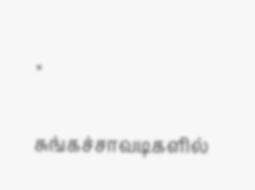×

சுங்கச்சாவடிகளில்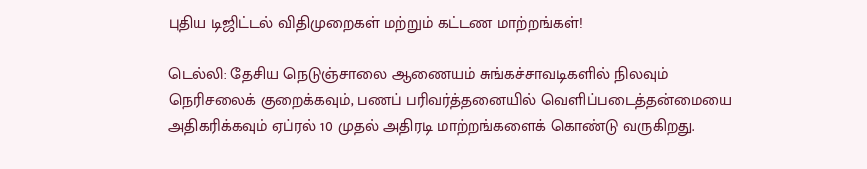புதிய டிஜிட்டல் விதிமுறைகள் மற்றும் கட்டண மாற்றங்கள்!

டெல்லி: தேசிய நெடுஞ்சாலை ஆணையம் சுங்கச்சாவடிகளில் நிலவும் நெரிசலைக் குறைக்கவும், பணப் பரிவர்த்தனையில் வெளிப்படைத்தன்மையை அதிகரிக்கவும் ஏப்ரல் 10 முதல் அதிரடி மாற்றங்களைக் கொண்டு வருகிறது.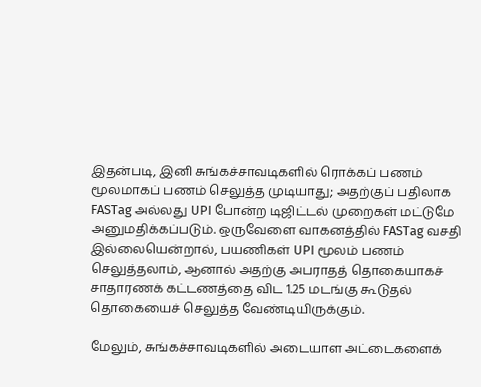இதன்படி, இனி சுங்கச்சாவடிகளில் ரொக்கப் பணம் மூலமாகப் பணம் செலுத்த முடியாது; அதற்குப் பதிலாக FASTag அல்லது UPI போன்ற டிஜிட்டல் முறைகள் மட்டுமே அனுமதிக்கப்படும். ஒருவேளை வாகனத்தில் FASTag வசதி இல்லையென்றால், பயணிகள் UPI மூலம் பணம் செலுத்தலாம், ஆனால் அதற்கு அபராதத் தொகையாகச் சாதாரணக் கட்டணத்தை விட 1.25 மடங்கு கூடுதல் தொகையைச் செலுத்த வேண்டியிருக்கும்.

மேலும், சுங்கச்சாவடிகளில் அடையாள அட்டைகளைக்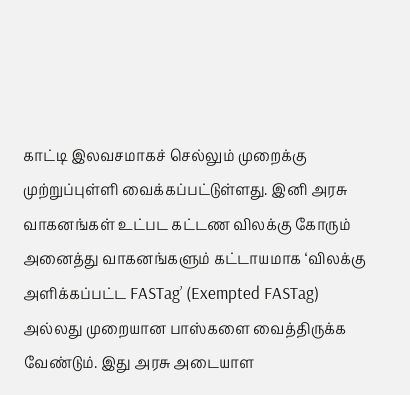காட்டி இலவசமாகச் செல்லும் முறைக்கு முற்றுப்புள்ளி வைக்கப்பட்டுள்ளது. இனி அரசு வாகனங்கள் உட்பட கட்டண விலக்கு கோரும் அனைத்து வாகனங்களும் கட்டாயமாக ‘விலக்கு அளிக்கப்பட்ட FASTag’ (Exempted FASTag) அல்லது முறையான பாஸ்களை வைத்திருக்க வேண்டும். இது அரசு அடையாள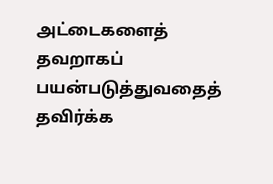அட்டைகளைத் தவறாகப் பயன்படுத்துவதைத் தவிர்க்க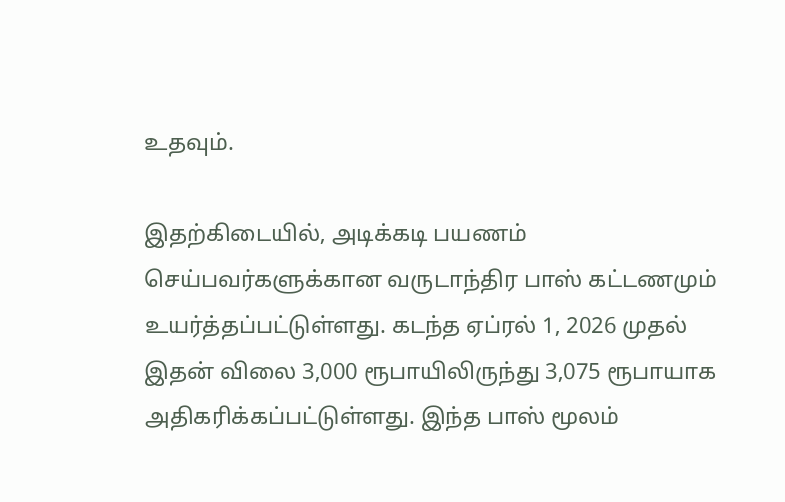உதவும்.

இதற்கிடையில், அடிக்கடி பயணம் செய்பவர்களுக்கான வருடாந்திர பாஸ் கட்டணமும் உயர்த்தப்பட்டுள்ளது. கடந்த ஏப்ரல் 1, 2026 முதல் இதன் விலை 3,000 ரூபாயிலிருந்து 3,075 ரூபாயாக அதிகரிக்கப்பட்டுள்ளது. இந்த பாஸ் மூலம்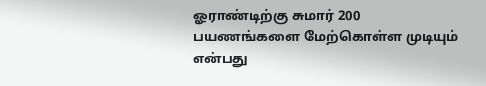ஓராண்டிற்கு சுமார் 200 பயணங்களை மேற்கொள்ள முடியும் என்பது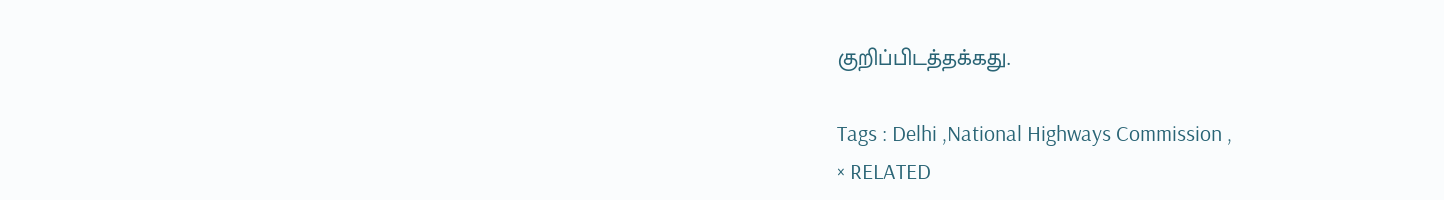குறிப்பிடத்தக்கது.

Tags : Delhi ,National Highways Commission ,
× RELATED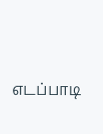எடப்பாடி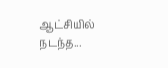ஆட்சியில் நடந்த...